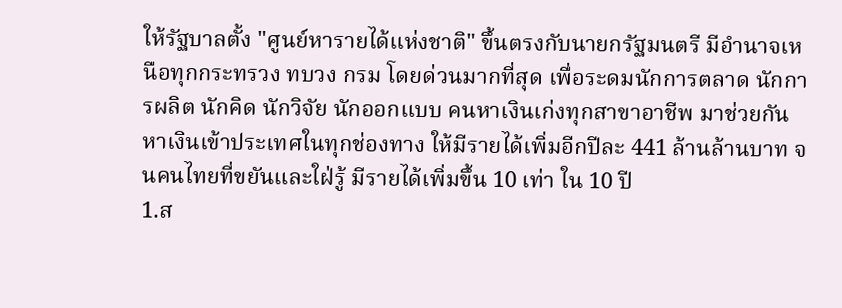ให้รัฐบาลตั้ง "ศูนย์หารายได้แห่งชาติ" ขึ้นตรงกับนายกรัฐมนตรี มีอำนาจเหนือทุกกระทรวง ทบวง กรม โดยด่วนมากที่สุด เพื่อระดมนักการตลาด นักการผลิต นักคิด นักวิจัย นักออกแบบ คนหาเงินเก่งทุกสาขาอาชีพ มาช่วยกันหาเงินเข้าประเทศในทุกช่องทาง ให้มีรายได้เพิ่มอีกปีละ 441 ล้านล้านบาท จนคนไทยที่ขยันและใฝ่รู้ มีรายได้เพิ่มขึ้น 10 เท่า ใน 10 ปี
1.ส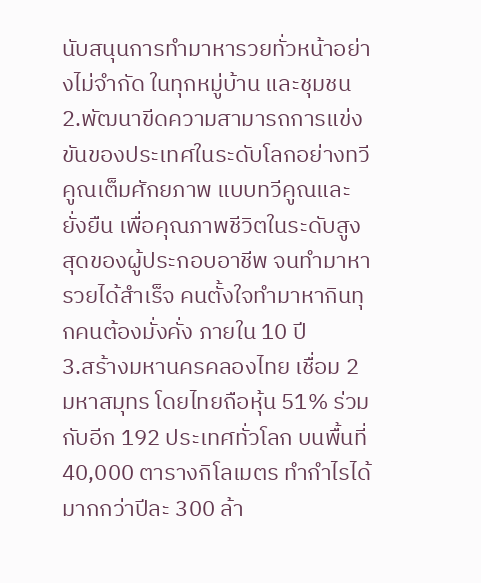นับสนุนการทำมาหารวยทั่วหน้าอย่างไม่จำกัด ในทุกหมู่บ้าน และชุมชน
2.พัฒนาขีดความสามารถการแข่งขันของประเทศในระดับโลกอย่างทวีคูณเต็มศักยภาพ แบบทวีคูณและยั่งยืน เพื่อคุณภาพชีวิตในระดับสูงสุดของผู้ประกอบอาชีพ จนทำมาหารวยได้สำเร็จ คนตั้งใจทำมาหากินทุกคนต้องมั่งคั่ง ภายใน 10 ปี
3.สร้างมหานครคลองไทย เชื่อม 2 มหาสมุทร โดยไทยถือหุ้น 51% ร่วมกับอีก 192 ประเทศทั่วโลก บนพื้นที่ 40,000 ตารางกิโลเมตร ทำกำไรได้มากกว่าปีละ 300 ล้า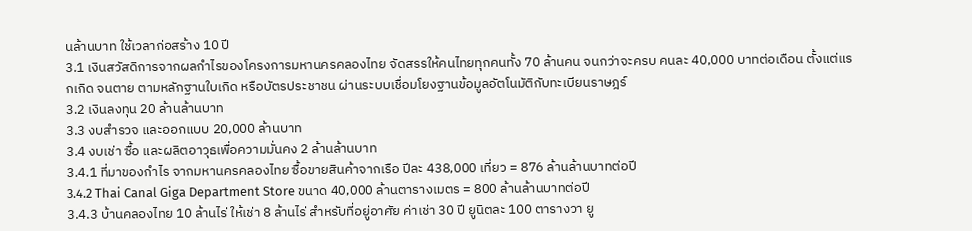นล้านบาท ใช้เวลาก่อสร้าง 10 ปี
3.1 เงินสวัสดิการจากผลกำไรของโครงการมหานครคลองไทย จัดสรรให้คนไทยทุกคนทั้ง 70 ล้านคน จนกว่าจะครบ คนละ 40,000 บาทต่อเดือน ตั้งแต่แรกเกิด จนตาย ตามหลักฐานใบเกิด หรือบัตรประชาชน ผ่านระบบเชื่อมโยงฐานข้อมูลอัตโนมัติกับทะเบียนราษฎร์
3.2 เงินลงทุน 20 ล้านล้านบาท
3.3 งบสำรวจ และออกแบบ 20,000 ล้านบาท
3.4 งบเช่า ซื้อ และผลิตอาวุธเพื่อความมั่นคง 2 ล้านล้านบาท
3.4.1 ที่มาของกำไร จากมหานครคลองไทย ซื้อขายสินค้าจากเรือ ปีละ 438,000 เที่ยว = 876 ล้านล้านบาทต่อปี
3.4.2 Thai Canal Giga Department Store ขนาด 40,000 ล้านตารางเมตร = 800 ล้านล้านบาทต่อปี
3.4.3 บ้านคลองไทย 10 ล้านไร่ ให้เช่า 8 ล้านไร่ สำหรับที่อยู่อาศัย ค่าเช่า 30 ปี ยูนิตละ 100 ตารางวา ยู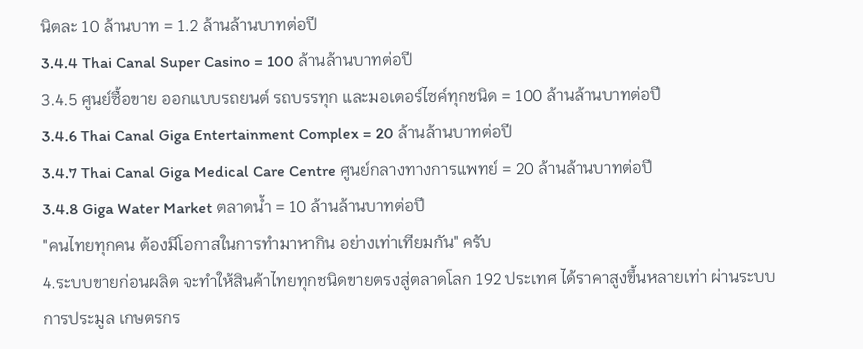นิตละ 10 ล้านบาท = 1.2 ล้านล้านบาทต่อปี
3.4.4 Thai Canal Super Casino = 100 ล้านล้านบาทต่อปี
3.4.5 ศูนย์ซื้อขาย ออกแบบรถยนต์ รถบรรทุก และมอเตอร์ไซค์ทุกชนิด = 100 ล้านล้านบาทต่อปี
3.4.6 Thai Canal Giga Entertainment Complex = 20 ล้านล้านบาทต่อปี
3.4.7 Thai Canal Giga Medical Care Centre ศูนย์กลางทางการแพทย์ = 20 ล้านล้านบาทต่อปี
3.4.8 Giga Water Market ตลาดน้ำ = 10 ล้านล้านบาทต่อปี
"คนไทยทุกคน ต้องมีโอกาสในการทำมาหากิน อย่างเท่าเทียมกัน" ครับ
4.ระบบขายก่อนผลิต จะทำให้สินค้าไทยทุกชนิดขายตรงสู่ตลาดโลก 192 ประเทศ ได้ราคาสูงขึ้นหลายเท่า ผ่านระบบการประมูล เกษตรกร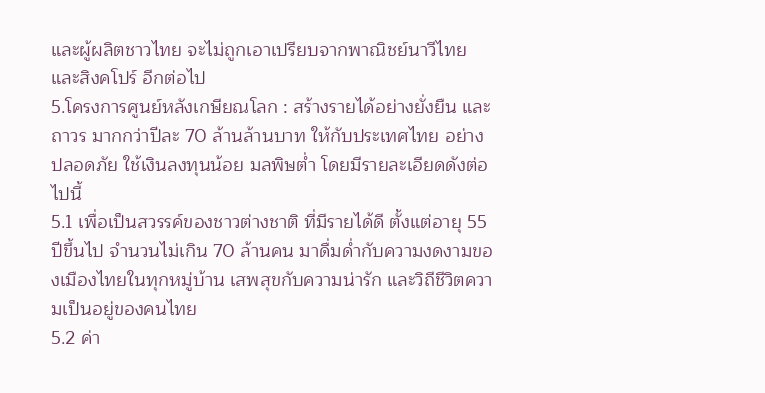และผู้ผลิตชาวไทย จะไม่ถูกเอาเปรียบจากพาณิชย์นาวีไทย และสิงคโปร์ อีกต่อไป
5.โครงการศูนย์หลังเกษียณโลก : สร้างรายได้อย่างยั่งยืน และถาวร มากกว่าปีละ 70 ล้านล้านบาท ให้กับประเทศไทย อย่างปลอดภัย ใช้เงินลงทุนน้อย มลพิษต่ำ โดยมีรายละเอียดดังต่อไปนี้
5.1 เพื่อเป็นสวรรค์ของชาวต่างชาติ ที่มีรายได้ดี ตั้งแต่อายุ 55 ปีขึ้นไป จำนวนไม่เกิน 70 ล้านคน มาดื่มด่ำกับความงดงามของเมืองไทยในทุกหมู่บ้าน เสพสุขกับความน่ารัก และวิถีชีวิตความเป็นอยู่ของคนไทย
5.2 ค่า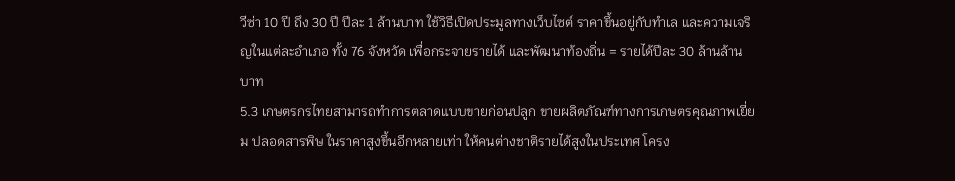วีซ่า 10 ปี ถึง 30 ปี ปีละ 1 ล้านบาท ใช้วิธีเปิดประมูลทางเว็บไซต์ ราคาขึ้นอยู่กับทำเล และความเจริญในแต่ละอำเภอ ทั้ง 76 จังหวัด เพื่อกระจายรายได้ และพัฒนาท้องถิ่น = รายได้ปีละ 30 ล้านล้านบาท
5.3 เกษตรกรไทยสามารถทำการตลาดแบบขายก่อนปลูก ขายผลิตภัณฑ์ทางการเกษตรคุณภาพเยี่ยม ปลอดสารพิษ ในราคาสูงขึ้นอีกหลายเท่า ให้คนต่างชาติรายได้สูงในประเทศ โครง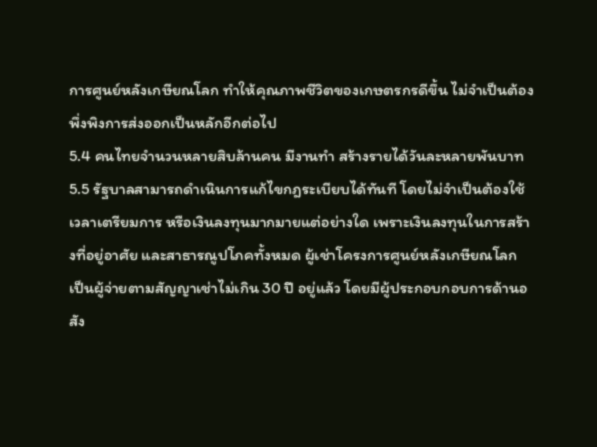การศูนย์หลังเกษียณโลก ทำให้คุณภาพชีวิตของเกษตรกรดีขึ้น ไม่จำเป็นต้องพึ่งพิงการส่งออกเป็นหลักอีกต่อไป
5.4 คนไทยจำนวนหลายสิบล้านคน มีงานทำ สร้างรายได้วันละหลายพันบาท
5.5 รัฐบาลสามารถดำเนินการแก้ไขกฎระเบียบได้ทันที โดยไม่จำเป็นต้องใช้เวลาเตรียมการ หรือเงินลงทุนมากมายแต่อย่างใด เพราะเงินลงทุนในการสร้างที่อยู่อาศัย และสาธารณูปโภคทั้งหมด ผู้เช่าโครงการศูนย์หลังเกษียณโลก เป็นผู้จ่ายตามสัญญาเช่าไม่เกิน 30 ปี อยู่แล้ว โดยมีผู้ประกอบกอบการด้านอสัง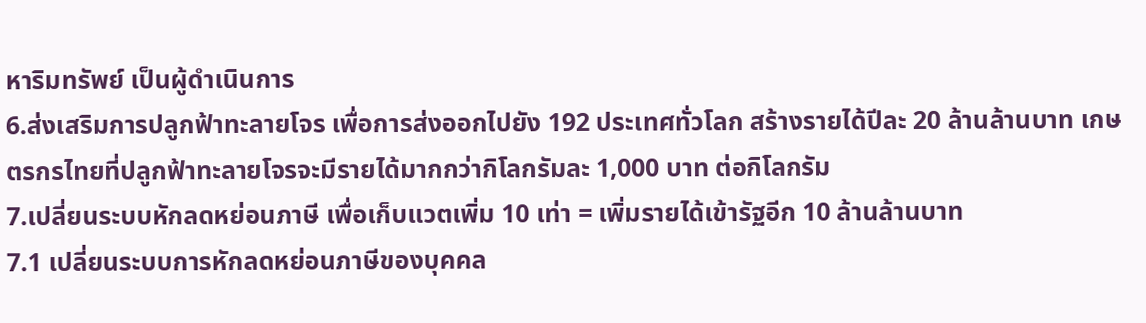หาริมทรัพย์ เป็นผู้ดำเนินการ
6.ส่งเสริมการปลูกฟ้าทะลายโจร เพื่อการส่งออกไปยัง 192 ประเทศทั่วโลก สร้างรายได้ปีละ 20 ล้านล้านบาท เกษตรกรไทยที่ปลูกฟ้าทะลายโจรจะมีรายได้มากกว่ากิโลกรัมละ 1,000 บาท ต่อกิโลกรัม
7.เปลี่ยนระบบหักลดหย่อนภาษี เพื่อเก็บแวตเพิ่ม 10 เท่า = เพิ่มรายได้เข้ารัฐอีก 10 ล้านล้านบาท
7.1 เปลี่ยนระบบการหักลดหย่อนภาษีของบุคคล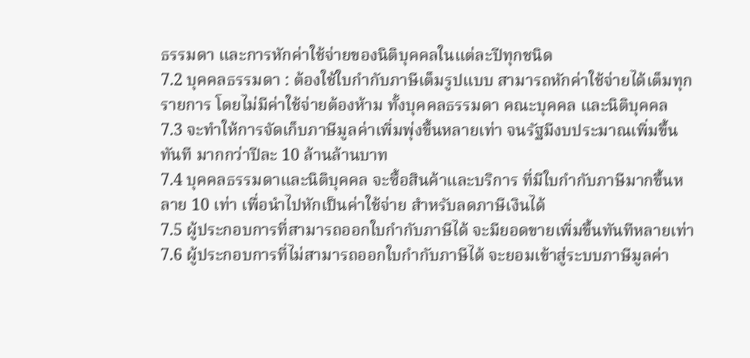ธรรมดา และการหักค่าใช้จ่ายของนิติบุคคลในแต่ละปีทุกชนิด
7.2 บุคคลธรรมดา : ต้องใช้ใบกำกับภาษีเต็มรูปแบบ สามารถหักค่าใช้จ่ายได้เต็มทุกรายการ โดยไม่มีค่าใช้จ่ายต้องห้าม ทั้งบุคคลธรรมดา คณะบุคคล และนิติบุคคล
7.3 จะทำให้การจัดเก็บภาษีมูลค่าเพิ่มพุ่งขึ้นหลายเท่า จนรัฐมีงบประมาณเพิ่มขึ้นทันที มากกว่าปีละ 10 ล้านล้านบาท
7.4 บุคคลธรรมดาและนิติบุคคล จะซื้อสินค้าและบริการ ที่มีใบกำกับภาษีมากขึ้นหลาย 10 เท่า เพื่อนำไปหักเป็นค่าใช้จ่าย สำหรับลดภาษีเงินได้
7.5 ผู้ประกอบการที่สามารถออกใบกำกับภาษีได้ จะมียอดขายเพิ่มขึ้นทันทีหลายเท่า
7.6 ผู้ประกอบการที่ไม่สามารถออกใบกำกับภาษีได้ จะยอมเข้าสู่ระบบภาษีมูลค่า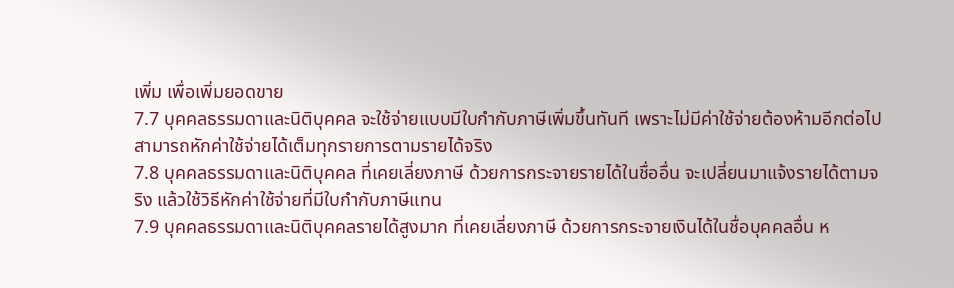เพิ่ม เพื่อเพิ่มยอดขาย
7.7 บุคคลธรรมดาและนิติบุคคล จะใช้จ่ายแบบมีใบกำกับภาษีเพิ่มขึ้นทันที เพราะไม่มีค่าใช้จ่ายต้องห้ามอีกต่อไป สามารถหักค่าใช้จ่ายได้เต็มทุกรายการตามรายได้จริง
7.8 บุคคลธรรมดาและนิติบุคคล ที่เคยเลี่ยงภาษี ด้วยการกระจายรายได้ในชื่ออื่น จะเปลี่ยนมาแจ้งรายได้ตามจริง แล้วใช้วิธีหักค่าใช้จ่ายที่มีใบกำกับภาษีแทน
7.9 บุคคลธรรมดาและนิติบุคคลรายได้สูงมาก ที่เคยเลี่ยงภาษี ด้วยการกระจายเงินได้ในชื่อบุคคลอื่น ห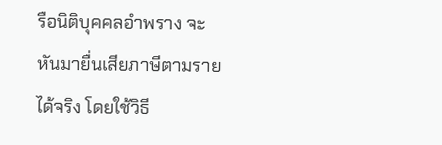รือนิติบุคคลอำพราง จะหันมายื่นเสียภาษีตามรายได้จริง โดยใช้วิธี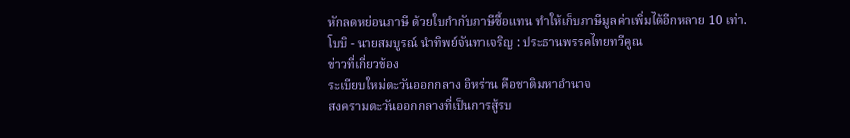หักลดหย่อนภาษี ด้วยใบกำกับภาษีซื้อแทน ทำให้เก็บภาษีมูลค่าเพิ่มได้อีกหลาย 10 เท่า.
โบบิ - นายสมบูรณ์ นำทิพย์จันทาเจริญ : ประธานพรรคไทยทวีคูณ
ข่าวที่เกี่ยวข้อง
ระเบียบใหม่ตะวันออกกลาง อิหร่าน คือชาติมหาอำนาจ
สงครามตะวันออกกลางที่เป็นการสู้รบ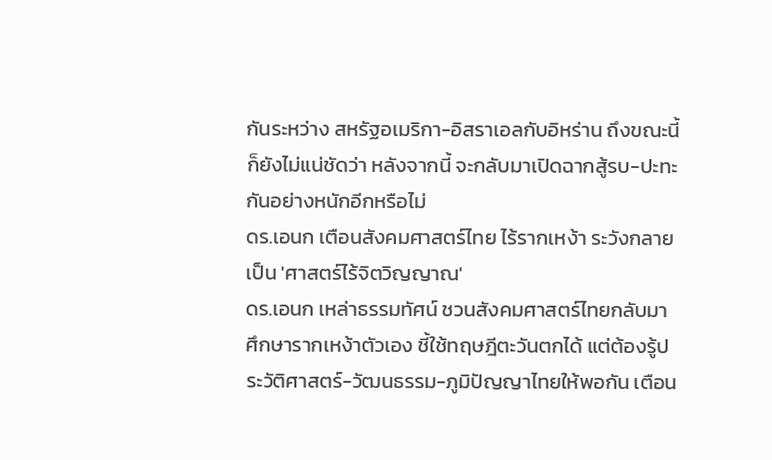กันระหว่าง สหรัฐอเมริกา-อิสราเอลกับอิหร่าน ถึงขณะนี้ก็ยังไม่แน่ชัดว่า หลังจากนี้ จะกลับมาเปิดฉากสู้รบ-ปะทะกันอย่างหนักอีกหรือไม่
ดร.เอนก เตือนสังคมศาสตร์ไทย ไร้รากเหง้า ระวังกลายเป็น 'ศาสตร์ไร้จิตวิญญาณ'
ดร.เอนก เหล่าธรรมทัศน์ ชวนสังคมศาสตร์ไทยกลับมาศึกษารากเหง้าตัวเอง ชี้ใช้ทฤษฎีตะวันตกได้ แต่ต้องรู้ประวัติศาสตร์-วัฒนธรรม-ภูมิปัญญาไทยให้พอกัน เตือน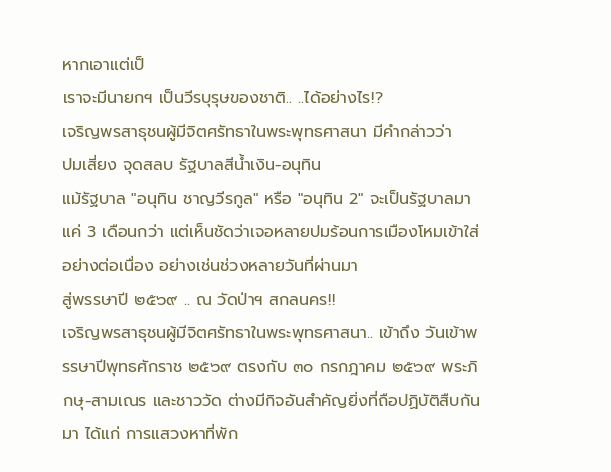หากเอาแต่เป็
เราจะมีนายกฯ เป็นวีรบุรุษของชาติ.. ..ได้อย่างไร!?
เจริญพรสาธุชนผู้มีจิตศรัทธาในพระพุทธศาสนา มีคำกล่าวว่า
ปมเสี่ยง จุดสลบ รัฐบาลสีน้ำเงิน-อนุทิน
แม้รัฐบาล "อนุทิน ชาญวีรกูล" หรือ "อนุทิน 2" จะเป็นรัฐบาลมาแค่ 3 เดือนกว่า แต่เห็นชัดว่าเจอหลายปมร้อนการเมืองโหมเข้าใส่อย่างต่อเนื่อง อย่างเช่นช่วงหลายวันที่ผ่านมา
สู่พรรษาปี ๒๕๖๙ .. ณ วัดป่าฯ สกลนคร!!
เจริญพรสาธุชนผู้มีจิตศรัทธาในพระพุทธศาสนา.. เข้าถึง วันเข้าพรรษาปีพุทธศักราช ๒๕๖๙ ตรงกับ ๓๐ กรกฎาคม ๒๕๖๙ พระภิกษุ-สามเณร และชาววัด ต่างมีกิจอันสำคัญยิ่งที่ถือปฏิบัติสืบกันมา ได้แก่ การแสวงหาที่พัก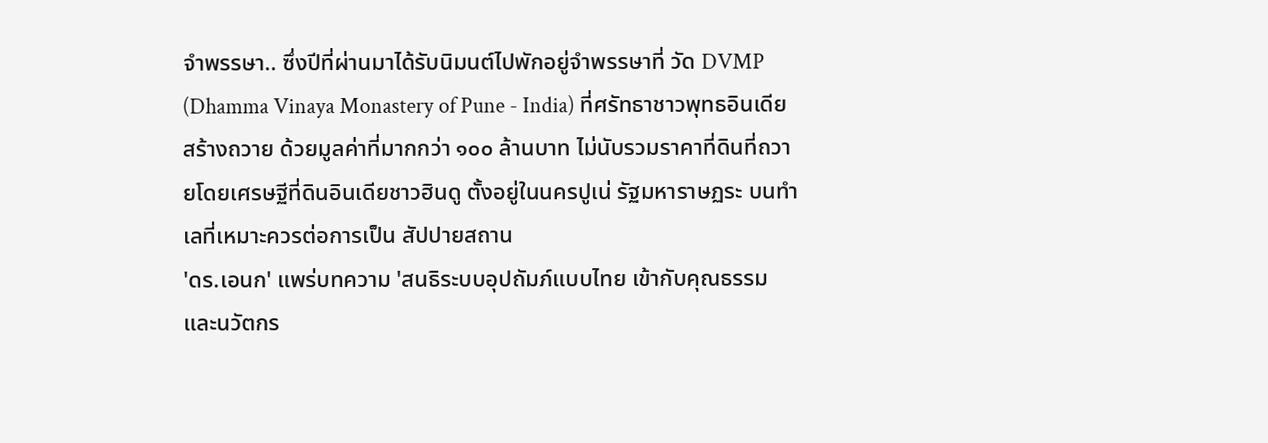จำพรรษา.. ซึ่งปีที่ผ่านมาได้รับนิมนต์ไปพักอยู่จำพรรษาที่ วัด DVMP (Dhamma Vinaya Monastery of Pune - India) ที่ศรัทธาชาวพุทธอินเดียสร้างถวาย ด้วยมูลค่าที่มากกว่า ๑๐๐ ล้านบาท ไม่นับรวมราคาที่ดินที่ถวายโดยเศรษฐีที่ดินอินเดียชาวฮินดู ตั้งอยู่ในนครปูเน่ รัฐมหาราษฏระ บนทำเลที่เหมาะควรต่อการเป็น สัปปายสถาน
'ดร.เอนก' แพร่บทความ 'สนธิระบบอุปถัมภ์แบบไทย เข้ากับคุณธรรมและนวัตกร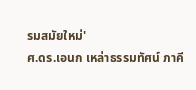รมสมัยใหม่'
ศ.ดร.เอนก เหล่าธรรมทัศน์ ภาคี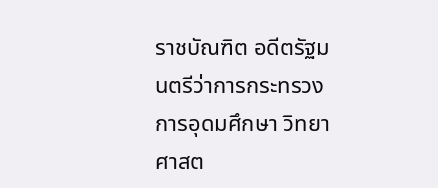ราชบัณฑิต อดีตรัฐมนตรีว่าการกระทรวงการอุดมศึกษา วิทยาศาสต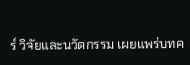ร์ วิจัยและนวัตกรรม เผยแพร่บทค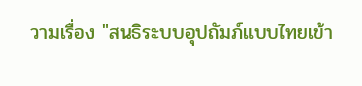วามเรื่อง "สนธิระบบอุปถัมภ์แบบไทยเข้า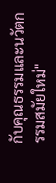กับคุณธรรมและนวัตกรรมสมัยใหม่"